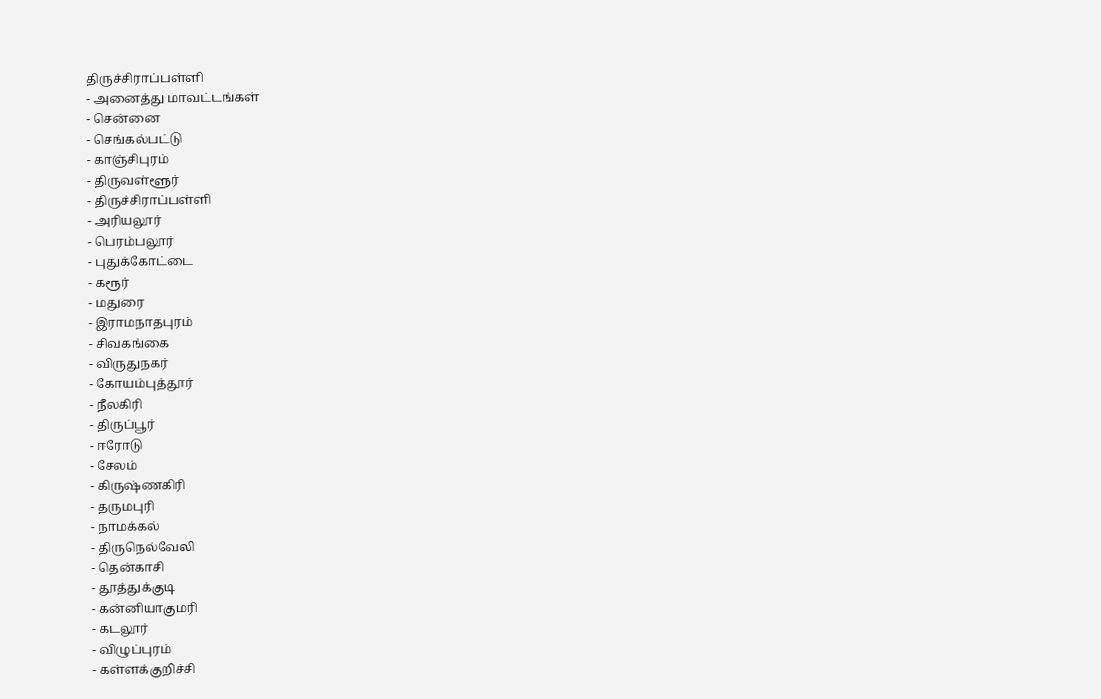திருச்சிராப்பள்ளி
- அனைத்து மாவட்டங்கள்
- சென்னை
- செங்கல்பட்டு
- காஞ்சிபுரம்
- திருவள்ளூர்
- திருச்சிராப்பள்ளி
- அரியலூர்
- பெரம்பலூர்
- புதுக்கோட்டை
- கரூர்
- மதுரை
- இராமநாதபுரம்
- சிவகங்கை
- விருதுநகர்
- கோயம்புத்தூர்
- நீலகிரி
- திருப்பூர்
- ஈரோடு
- சேலம்
- கிருஷ்ணகிரி
- தருமபுரி
- நாமக்கல்
- திருநெல்வேலி
- தென்காசி
- தூத்துக்குடி
- கன்னியாகுமரி
- கடலூர்
- விழுப்புரம்
- கள்ளக்குறிச்சி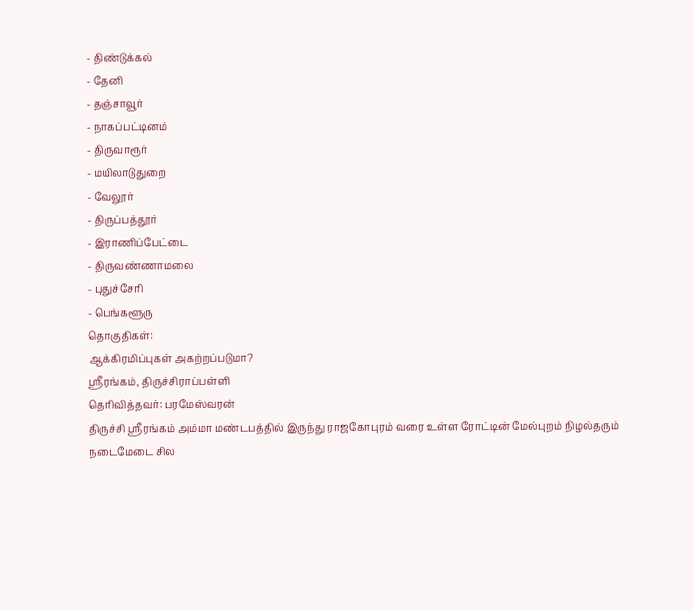- திண்டுக்கல்
- தேனி
- தஞ்சாவூர்
- நாகப்பட்டினம்
- திருவாரூர்
- மயிலாடுதுறை
- வேலூர்
- திருப்பத்தூர்
- இராணிப்பேட்டை
- திருவண்ணாமலை
- புதுச்சேரி
- பெங்களூரு
தொகுதிகள்:
ஆக்கிரமிப்புகள் அகற்றப்படுமா?
ஶ்ரீரங்கம், திருச்சிராப்பள்ளி
தெரிவித்தவர்: பரமேஸ்வரன்
திருச்சி ஶ்ரீரங்கம் அம்மா மண்டபத்தில் இருந்து ராஜகோபுரம் வரை உள்ள ரோட்டின் மேல்புறம் நிழல்தரும் நடைமேடை சில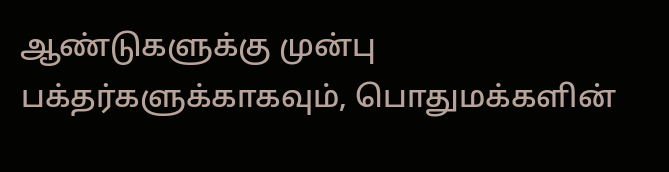ஆண்டுகளுக்கு முன்பு பக்தர்களுக்காகவும், பொதுமக்களின்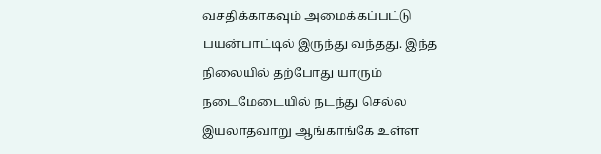வசதிக்காகவும் அமைக்கப்பட்டு பயன்பாட்டில் இருந்து வந்தது. இந்த நிலையில் தற்போது யாரும் நடைமேடையில் நடந்து செல்ல இயலாதவாறு ஆங்காங்கே உள்ள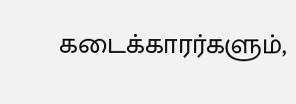கடைக்காரர்களும்,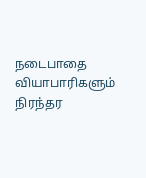நடைபாதை வியாபாரிகளும் நிரந்தர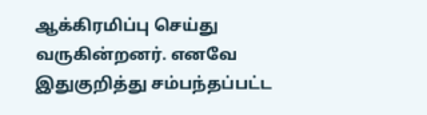ஆக்கிரமிப்பு செய்து வருகின்றனர். எனவே இதுகுறித்து சம்பந்தப்பட்ட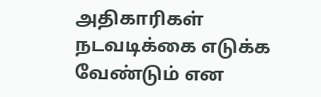அதிகாரிகள் நடவடிக்கை எடுக்க வேண்டும் என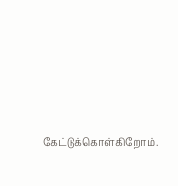கேட்டுக்கொள்கிறோம்.